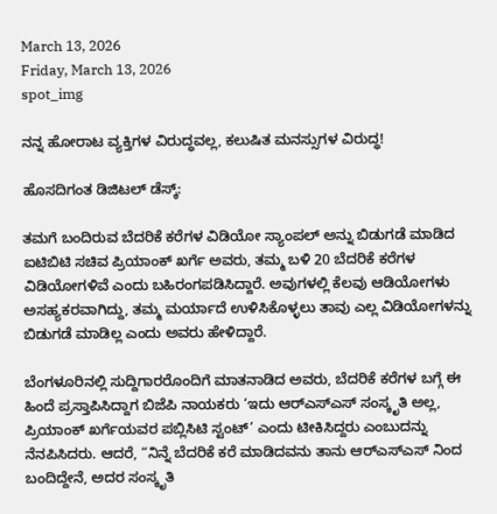March 13, 2026
Friday, March 13, 2026
spot_img

ನನ್ನ ಹೋರಾಟ ವ್ಯಕ್ತಿಗಳ ವಿರುದ್ಧವಲ್ಲ, ಕಲುಷಿತ ಮನಸ್ಸುಗಳ ವಿರುದ್ಧ!

ಹೊಸದಿಗಂತ ಡಿಜಿಟಲ್ ಡೆಸ್ಕ್:

ತಮಗೆ ಬಂದಿರುವ ಬೆದರಿಕೆ ಕರೆಗಳ ವಿಡಿಯೋ ಸ್ಯಾಂಪಲ್ ಅನ್ನು ಬಿಡುಗಡೆ ಮಾಡಿದ ಐಟಿಬಿಟಿ ಸಚಿವ ಪ್ರಿಯಾಂಕ್ ಖರ್ಗೆ ಅವರು, ತಮ್ಮ ಬಳಿ 20 ಬೆದರಿಕೆ ಕರೆಗಳ ವಿಡಿಯೋಗಳಿವೆ ಎಂದು ಬಹಿರಂಗಪಡಿಸಿದ್ದಾರೆ. ಅವುಗಳಲ್ಲಿ ಕೆಲವು ಆಡಿಯೋಗಳು ಅಸಹ್ಯಕರವಾಗಿದ್ದು, ತಮ್ಮ ಮರ್ಯಾದೆ ಉಳಿಸಿಕೊಳ್ಳಲು ತಾವು ಎಲ್ಲ ವಿಡಿಯೋಗಳನ್ನು ಬಿಡುಗಡೆ ಮಾಡಿಲ್ಲ ಎಂದು ಅವರು ಹೇಳಿದ್ದಾರೆ.

ಬೆಂಗಳೂರಿನಲ್ಲಿ ಸುದ್ದಿಗಾರರೊಂದಿಗೆ ಮಾತನಾಡಿದ ಅವರು, ಬೆದರಿಕೆ ಕರೆಗಳ ಬಗ್ಗೆ ಈ ಹಿಂದೆ ಪ್ರಸ್ತಾಪಿಸಿದ್ದಾಗ ಬಿಜೆಪಿ ನಾಯಕರು ‘ಇದು ಆರ್‌ಎಸ್‌ಎಸ್ ಸಂಸ್ಕೃತಿ ಅಲ್ಲ, ಪ್ರಿಯಾಂಕ್ ಖರ್ಗೆಯವರ ಪಬ್ಲಿಸಿಟಿ ಸ್ಟಂಟ್’ ಎಂದು ಟೀಕಿಸಿದ್ದರು ಎಂಬುದನ್ನು ನೆನಪಿಸಿದರು. ಆದರೆ, “ನಿನ್ನೆ ಬೆದರಿಕೆ ಕರೆ ಮಾಡಿದವನು ತಾನು ಆರ್‌ಎಸ್‌ಎಸ್‌ ನಿಂದ ಬಂದಿದ್ದೇನೆ, ಅದರ ಸಂಸ್ಕೃತಿ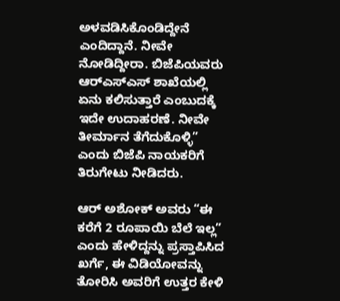ಅಳವಡಿಸಿಕೊಂಡಿದ್ದೇನೆ ಎಂದಿದ್ದಾನೆ. ನೀವೇ ನೋಡಿದ್ದೀರಾ. ಬಿಜೆಪಿಯವರು ಆರ್‌ಎಸ್‌ಎಸ್ ಶಾಖೆಯಲ್ಲಿ ಏನು ಕಲಿಸುತ್ತಾರೆ ಎಂಬುದಕ್ಕೆ ಇದೇ ಉದಾಹರಣೆ. ನೀವೇ ತೀರ್ಮಾನ ತೆಗೆದುಕೊಳ್ಳಿ” ಎಂದು ಬಿಜೆಪಿ ನಾಯಕರಿಗೆ ತಿರುಗೇಟು ನೀಡಿದರು.

ಆರ್ ಅಶೋಕ್ ಅವರು “ಈ ಕರೆಗೆ 2 ರೂಪಾಯಿ ಬೆಲೆ ಇಲ್ಲ” ಎಂದು ಹೇಳಿದ್ದನ್ನು ಪ್ರಸ್ತಾಪಿಸಿದ ಖರ್ಗೆ, ಈ ವಿಡಿಯೋವನ್ನು ತೋರಿಸಿ ಅವರಿಗೆ ಉತ್ತರ ಕೇಳಿ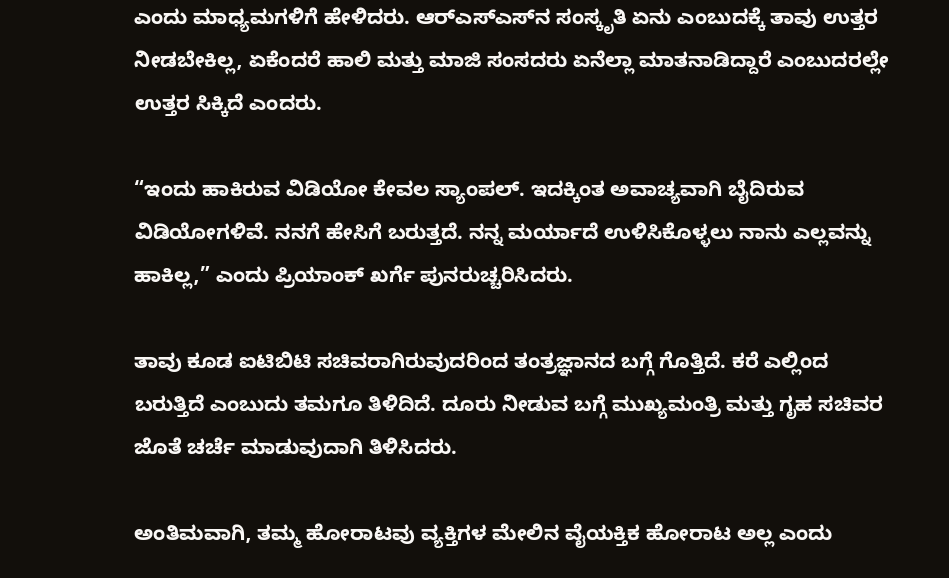ಎಂದು ಮಾಧ್ಯಮಗಳಿಗೆ ಹೇಳಿದರು. ಆರ್‌ಎಸ್‌ಎಸ್‌ನ ಸಂಸ್ಕೃತಿ ಏನು ಎಂಬುದಕ್ಕೆ ತಾವು ಉತ್ತರ ನೀಡಬೇಕಿಲ್ಲ, ಏಕೆಂದರೆ ಹಾಲಿ ಮತ್ತು ಮಾಜಿ ಸಂಸದರು ಏನೆಲ್ಲಾ ಮಾತನಾಡಿದ್ದಾರೆ ಎಂಬುದರಲ್ಲೇ ಉತ್ತರ ಸಿಕ್ಕಿದೆ ಎಂದರು.

“ಇಂದು ಹಾಕಿರುವ ವಿಡಿಯೋ ಕೇವಲ ಸ್ಯಾಂಪಲ್. ಇದಕ್ಕಿಂತ ಅವಾಚ್ಯವಾಗಿ ಬೈದಿರುವ ವಿಡಿಯೋಗಳಿವೆ. ನನಗೆ ಹೇಸಿಗೆ ಬರುತ್ತದೆ. ನನ್ನ ಮರ್ಯಾದೆ ಉಳಿಸಿಕೊಳ್ಳಲು ನಾನು ಎಲ್ಲವನ್ನು ಹಾಕಿಲ್ಲ,” ಎಂದು ಪ್ರಿಯಾಂಕ್ ಖರ್ಗೆ ಪುನರುಚ್ಚರಿಸಿದರು.

ತಾವು ಕೂಡ ಐಟಿಬಿಟಿ ಸಚಿವರಾಗಿರುವುದರಿಂದ ತಂತ್ರಜ್ಞಾನದ ಬಗ್ಗೆ ಗೊತ್ತಿದೆ. ಕರೆ ಎಲ್ಲಿಂದ ಬರುತ್ತಿದೆ ಎಂಬುದು ತಮಗೂ ತಿಳಿದಿದೆ. ದೂರು ನೀಡುವ ಬಗ್ಗೆ ಮುಖ್ಯಮಂತ್ರಿ ಮತ್ತು ಗೃಹ ಸಚಿವರ ಜೊತೆ ಚರ್ಚೆ ಮಾಡುವುದಾಗಿ ತಿಳಿಸಿದರು.

ಅಂತಿಮವಾಗಿ, ತಮ್ಮ ಹೋರಾಟವು ವ್ಯಕ್ತಿಗಳ ಮೇಲಿನ ವೈಯಕ್ತಿಕ ಹೋರಾಟ ಅಲ್ಲ ಎಂದು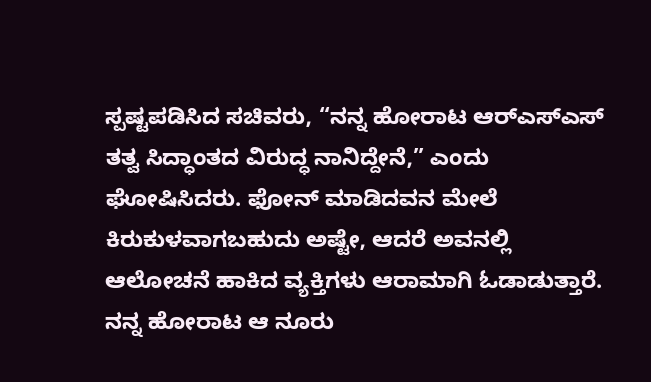ಸ್ಪಷ್ಟಪಡಿಸಿದ ಸಚಿವರು, “ನನ್ನ ಹೋರಾಟ ಆರ್‌ಎಸ್‌ಎಸ್ ತತ್ವ ಸಿದ್ಧಾಂತದ ವಿರುದ್ಧ ನಾನಿದ್ದೇನೆ,” ಎಂದು ಘೋಷಿಸಿದರು. ಫೋನ್ ಮಾಡಿದವನ ಮೇಲೆ ಕಿರುಕುಳವಾಗಬಹುದು ಅಷ್ಟೇ, ಆದರೆ ಅವನಲ್ಲಿ ಆಲೋಚನೆ ಹಾಕಿದ ವ್ಯಕ್ತಿಗಳು ಆರಾಮಾಗಿ ಓಡಾಡುತ್ತಾರೆ. ನನ್ನ ಹೋರಾಟ ಆ ನೂರು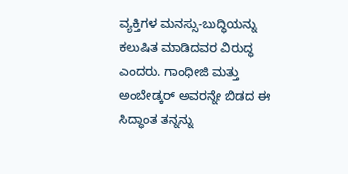ವ್ಯಕ್ತಿಗಳ ಮನಸ್ಸು-ಬುದ್ಧಿಯನ್ನು ಕಲುಷಿತ ಮಾಡಿದವರ ವಿರುದ್ಧ ಎಂದರು. ಗಾಂಧೀಜಿ ಮತ್ತು ಅಂಬೇಡ್ಕರ್ ಅವರನ್ನೇ ಬಿಡದ ಈ ಸಿದ್ಧಾಂತ ತನ್ನನ್ನು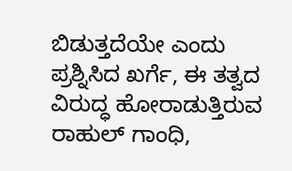ಬಿಡುತ್ತದೆಯೇ ಎಂದು ಪ್ರಶ್ನಿಸಿದ ಖರ್ಗೆ, ಈ ತತ್ವದ ವಿರುದ್ಧ ಹೋರಾಡುತ್ತಿರುವ ರಾಹುಲ್ ಗಾಂಧಿ,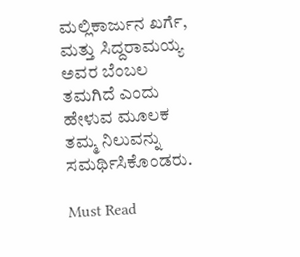ಮಲ್ಲಿಕಾರ್ಜುನ ಖರ್ಗೆ, ಮತ್ತು ಸಿದ್ದರಾಮಯ್ಯ ಅವರ ಬೆಂಬಲ ತಮಗಿದೆ ಎಂದು ಹೇಳುವ ಮೂಲಕ ತಮ್ಮ ನಿಲುವನ್ನು ಸಮರ್ಥಿಸಿಕೊಂಡರು.

Must Read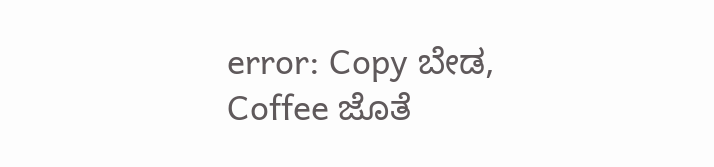error: Copy ಬೇಡ, Coffee ಜೊತೆ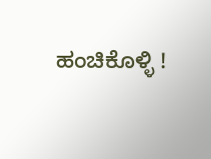ಹಂಚಿಕೊಳ್ಳಿ !